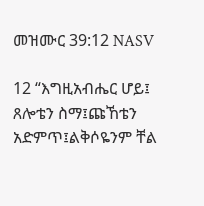መዝሙር 39:12 NASV

12 “እግዚአብሔር ሆይ፤ ጸሎቴን ስማ፤ጩኸቴን አድምጥ፤ልቅሶዬንም ቸል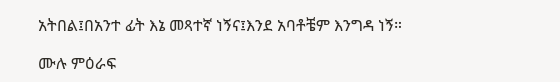አትበል፤በአንተ ፊት እኔ መጻተኛ ነኝና፤እንደ አባቶቼም እንግዳ ነኝ።

ሙሉ ምዕራፍ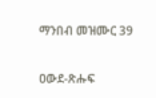ማንበብ መዝሙር 39

ዐውደ-ጽሑፍ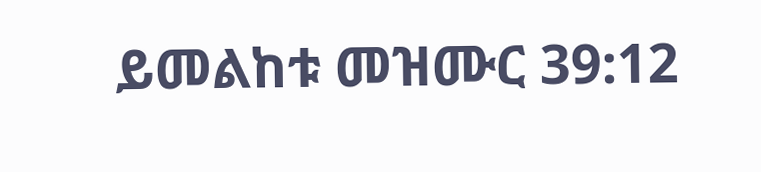ይመልከቱ መዝሙር 39:12